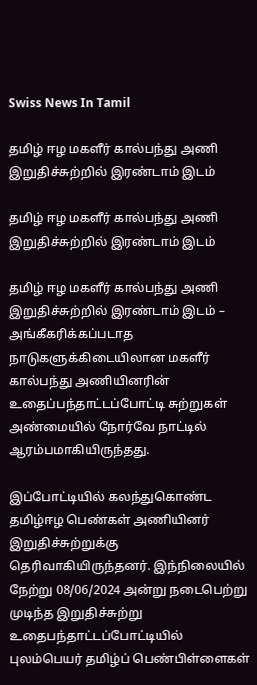Swiss News In Tamil

தமிழ் ஈழ மகளீர் கால்பந்து அணி இறுதிச்சுற்றில் இரண்டாம் இடம்

தமிழ் ஈழ மகளீர் கால்பந்து அணி இறுதிச்சுற்றில் இரண்டாம் இடம்

தமிழ் ஈழ மகளீர் கால்பந்து அணி இறுதிச்சுற்றில் இரண்டாம் இடம் – அங்கீகரிக்கப்படாத நாடுகளுக்கிடையிலான மகளீர் கால்பந்து அணியினரின் உதைப்பந்தாட்டப்போட்டி சுற்றுகள் அண்மையில் நோர்வே நாட்டில் ஆரம்பமாகியிருந்தது.

இப்போட்டியில் கலந்துகொண்ட தமிழ்ஈழ பெண்கள் அணியினர் இறுதிச்சுற்றுக்கு தெரிவாகியிருந்தனர். இந்நிலையில் நேற்று 08/06/2024 அன்று நடைபெற்று முடிந்த இறுதிச்சுற்று உதைபந்தாட்டப்போட்டியில் புலம்பெயர் தமிழ்ப் பெண்பிள்ளைகள்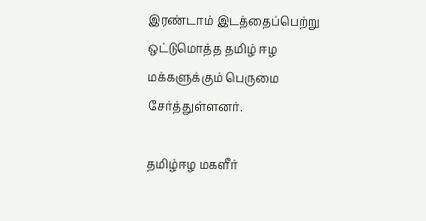இரண்டாம் இடத்தைப்பெற்று ஒட்டுமொத்த தமிழ் ஈழ மக்களுக்கும் பெருமை சேர்த்துள்ளனர்.

தமிழ்ஈழ மகளீர்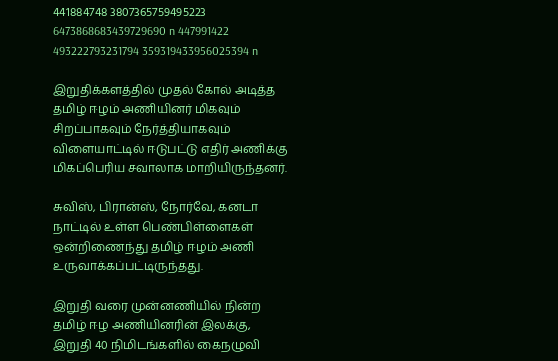441884748 3807365759495223 6473868683439729690 n 447991422 493222793231794 359319433956025394 n

இறுதிக்களத்தில் முதல் கோல் அடித்த தமிழ் ஈழம் அணியினர் மிகவும் சிறப்பாகவும் நேர்த்தியாகவும் விளையாட்டில் ஈடுபட்டு எதிர் அணிக்கு மிகப்பெரிய சவாலாக மாறியிருந்தனர்.

சுவிஸ், பிரான்ஸ், நோர்வே, கனடா நாட்டில் உள்ள பெண்பிள்ளைகள் ஒன்றிணைந்து தமிழ் ஈழம் அணி உருவாக்கப்பட்டிருந்தது.

இறுதி வரை முன்னணியில் நின்ற தமிழ் ஈழ அணியினரின் இலக்கு, இறுதி 40 நிமிடங்களில் கைநழுவி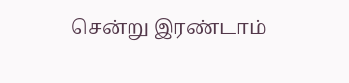சென்று இரண்டாம்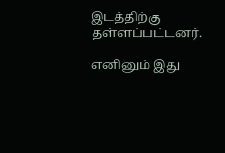இடத்திற்கு தள்ளப்பட்டனர்.

எனினும் இது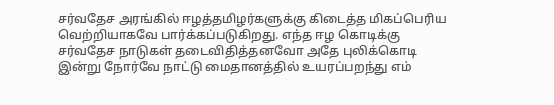சர்வதேச அரங்கில் ஈழத்தமிழர்களுக்கு கிடைத்த மிகப்பெரிய வெற்றியாகவே பார்க்கப்படுகிறது. எந்த ஈழ கொடிக்கு சர்வதேச நாடுகள் தடைவிதித்தனவோ அதே புலிக்கொடி இன்று நோர்வே நாட்டு மைதானத்தில் உயரப்பறந்து எம்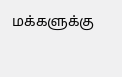மக்களுக்கு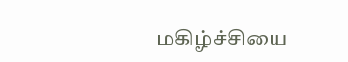மகிழ்ச்சியை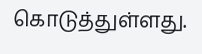கொடுத்துள்ளது.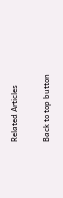Related Articles

Back to top button